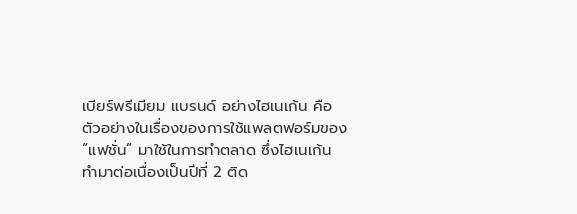เบียร์พรีเมียม แบรนด์ อย่างไฮเนเก้น คือตัวอย่างในเรื่องของการใช้แพลตฟอร์มของ “แฟชั่น” มาใช้ในการทำตลาด ซึ่งไฮเนเก้น ทำมาต่อเนื่องเป็นปีที่ 2 ติด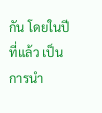กัน โดยในปีที่แล้ว เป็นการนำ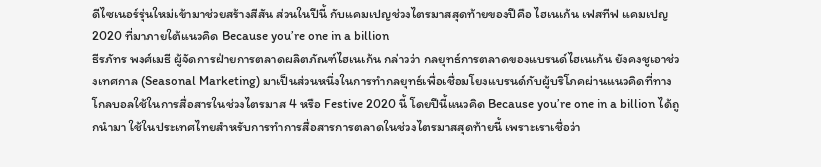ดีไซเนอร์รุ่นใหม่เข้ามาช่วยสร้างสีสัน ส่วนในปีนี้ กับแคมเปญช่วงไตรมาสสุดท้ายของปีคือ ไฮเนเก้น เฟสทีฟ แคมเปญ 2020 ที่มาภายใต้แนวคิด Because you’re one in a billion
ธีรภัทร พงศ์เมธี ผู้จัดการฝ่ายการตลาดผลิตภัณฑ์ไฮเนเก้น กล่าวว่า กลยุทธ์การตลาดของแบรนด์ไฮเนเก้น ยังคงชูเอาช่วงเทศกาล (Seasonal Marketing) มาเป็นส่วนหนึ่งในการทำกลยุทธ์เพื่อเชื่อมโยงแบรนด์กับผู้บริโภคผ่านแนวคิดที่ทาง โกลบอลใช้ในการสื่อสารในช่วงไตรมาส 4 หรือ Festive 2020 นี้ โดยปีนี้แนวคิด Because you’re one in a billion ได้ถูกนำมา ใช้ในประเทศไทยสำหรับการทำการสื่อสารการตลาดในช่วงไตรมาสสุดท้ายนี้ เพราะเราเชื่อว่า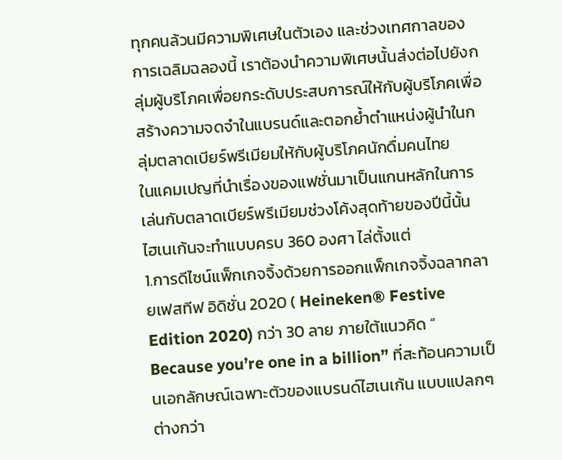ทุกคนล้วนมีความพิเศษในตัวเอง และช่วงเทศกาลของการเฉลิมฉลองนี้ เราต้องนำความพิเศษนั้นส่งต่อไปยังกลุ่มผู้บริโภคเพื่อยกระดับประสบการณ์ให้กับผู้บริโภคเพื่อสร้างความจดจำในแบรนด์และตอกย้ำตำแหน่งผู้นำในกลุ่มตลาดเบียร์พรีเมียมให้กับผู้บริโภคนักดื่มคนไทย
ในแคมเปญที่นำเรื่องของแฟชั่นมาเป็นแกนหลักในการเล่นกับตลาดเบียร์พรีเมียมช่วงโค้งสุดท้ายของปีนี้นั้น ไฮเนเก้นจะทำแบบครบ 360 องศา ไล่ตั้งแต่
1.การดีไซน์แพ็กเกจจิ้งด้วยการออกแพ็กเกจจิ้งฉลากลายเฟสทีฟ อิดิชั่น 2020 ( Heineken® Festive Edition 2020) กว่า 30 ลาย ภายใต้แนวคิด “ Because you’re one in a billion” ที่สะท้อนความเป็นเอกลักษณ์เฉพาะตัวของแบรนด์ไฮเนเก้น แบบแปลกๆ ต่างกว่า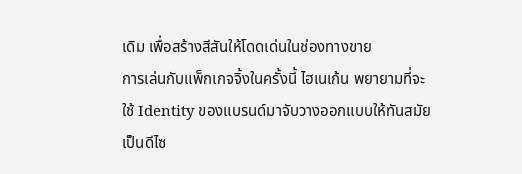เดิม เพื่อสร้างสีสันให้โดดเด่นในช่องทางขาย
การเล่นกับแพ็กเกจจิ้งในครั้งนี้ ไฮเนเก้น พยายามที่จะใช้ Identity ของแบรนด์มาจับวางออกแบบให้ทันสมัยเป็นดีไซ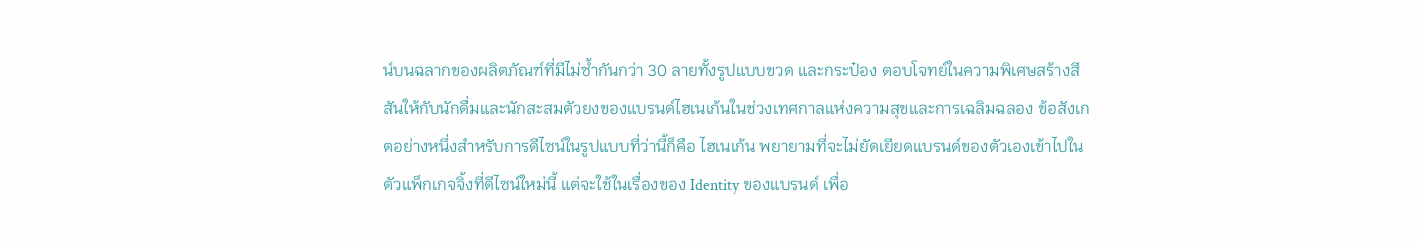น์บนฉลากของผลิตภัณฑ์ที่มีไม่ซ้ำกันกว่า 30 ลายทั้งรูปแบบขวด และกระป๋อง ตอบโจทย์ในความพิเศษสร้างสีสันให้กับนักดื่มและนักสะสมตัวยงของแบรนด์ไฮเนเก้นในช่วงเทศกาลแห่งความสุขและการเฉลิมฉลอง ข้อสังเกตอย่างหนึ่งสำหรับการดีไซน์ในรูปแบบที่ว่านี้ก็คือ ไฮเนเก้น พยายามที่จะไม่ยัดเยียดแบรนด์ของตัวเองเข้าไปในตัวแพ็กเกจจิ้งที่ดีไซน์ใหม่นี้ แต่จะใช้ในเรื่องของ Identity ของแบรนด์ เพื่อ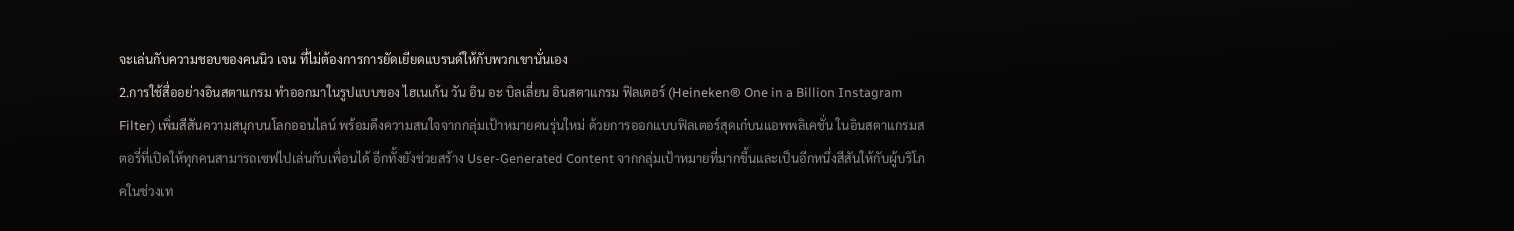จะเล่นกับความชอบของคนนิว เจน ที่ไม่ต้องการการยัดเยียดแบรนด์ให้กับพวกเขานั่นเอง
2.การใช้สื่ออย่างอินสตาแกรม ทำออกมาในรูปแบบของ ไฮเนเก้น วัน อิน อะ บิลเลี่ยน อินสตาแกรม ฟิลเตอร์ (Heineken® One in a Billion Instagram Filter) เพิ่มสีสันความสนุกบนโลกออนไลน์ พร้อมดึงความสนใจจากกลุ่มเป้าหมายคนรุ่นใหม่ ด้วยการออกแบบฟิลเตอร์สุดเก๋บนแอพพลิเคชั่น ในอินสตาแกรมสตอรี่ที่เปิดให้ทุกคนสามารถเซฟไปเล่นกับเพื่อนได้ อีกทั้งยังช่วยสร้าง User-Generated Content จากกลุ่มเป้าหมายที่มากขึ้นและเป็นอีกหนึ่งสีสันให้กับผู้บริโภคในช่วงเท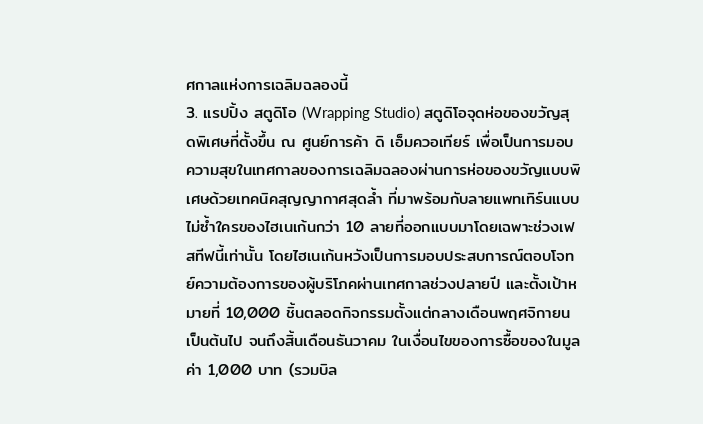ศกาลแห่งการเฉลิมฉลองนี้
3. แรปปิ้ง สตูดิโอ (Wrapping Studio) สตูดิโอจุดห่อของขวัญสุดพิเศษที่ตั้งขึ้น ณ ศูนย์การค้า ดิ เอ็มควอเทียร์ เพื่อเป็นการมอบความสุขในเทศกาลของการเฉลิมฉลองผ่านการห่อของขวัญแบบพิเศษด้วยเทคนิคสุญญากาศสุดล้ำ ที่มาพร้อมกับลายแพทเทิร์นแบบไม่ซ้ำใครของไฮเนเก้นกว่า 10 ลายที่ออกแบบมาโดยเฉพาะช่วงเฟสทีฟนี้เท่านั้น โดยไฮเนเก้นหวังเป็นการมอบประสบการณ์ตอบโจทย์ความต้องการของผู้บริโภคผ่านเทศกาลช่วงปลายปี และตั้งเป้าหมายที่ 10,000 ชิ้นตลอดกิจกรรมตั้งแต่กลางเดือนพฤศจิกายนเป็นต้นไป จนถึงสิ้นเดือนธันวาคม ในเงื่อนไขของการซื้อของในมูลค่า 1,000 บาท (รวมบิล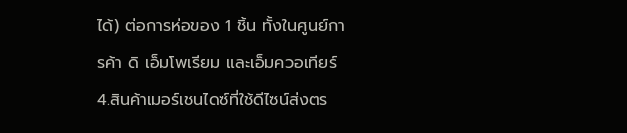ได้) ต่อการห่อของ 1 ชิ้น ทั้งในศูนย์การค้า ดิ เอ็มโพเรียม และเอ็มควอเทียร์
4.สินค้าเมอร์เชนไดซ์ที่ใช้ดีไซน์ส่งตร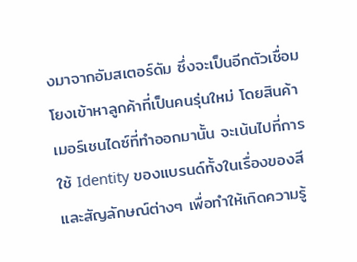งมาจากอัมสเตอร์ดัม ซึ่งจะเป็นอีกตัวเชื่อมโยงเข้าหาลูกค้าที่เป็นคนรุ่นใหม่ โดยสินค้าเมอร์เชนไดซ์ที่ทำออกมานั้น จะเน้นไปที่การใช้ Identity ของแบรนด์ทั้งในเรื่องของสี และสัญลักษณ์ต่างๆ เพื่อทำให้เกิดความรู้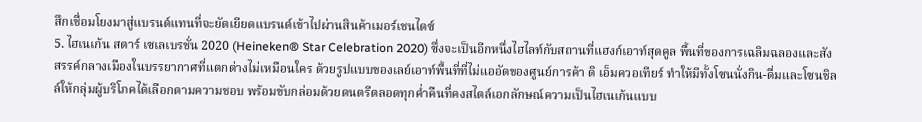สึกเชื่อมโยงมาสู่แบรนด์แทนที่จะยัดเยียดแบรนด์เข้าไปผ่านสินค้าเมอร์เชนไดซ์
5. ไฮเนเก้น สตาร์ เซเลเบรชั่น 2020 (Heineken® Star Celebration 2020) ซึ่งจะเป็นอีกหนึ่งไฮไลท์กับสถานที่แฮงก์เอาท์สุดคูล พื้นที่ของการเฉลิมฉลองและสังสรรค์กลางเมืองในบรรยากาศที่แตกต่างไม่เหมือนใคร ด้วยรูปแบบของเลย์เอาท์พื้นที่ที่ไม่แออัดของศูนย์การค้า ดิ เอ็มควอเทียร์ ทำให้มีทั้งโซนนั่งกิน-ดื่มและโซนชิลล์ให้กลุ่มผู้บริโภคได้เลือกตามความชอบ พร้อมขับกล่อมด้วยดนตรีตลอดทุกค่ำคืนที่คงสไตล์เอกลักษณ์ความเป็นไฮเนเก้นแบบ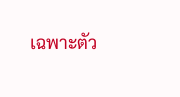เฉพาะตัว